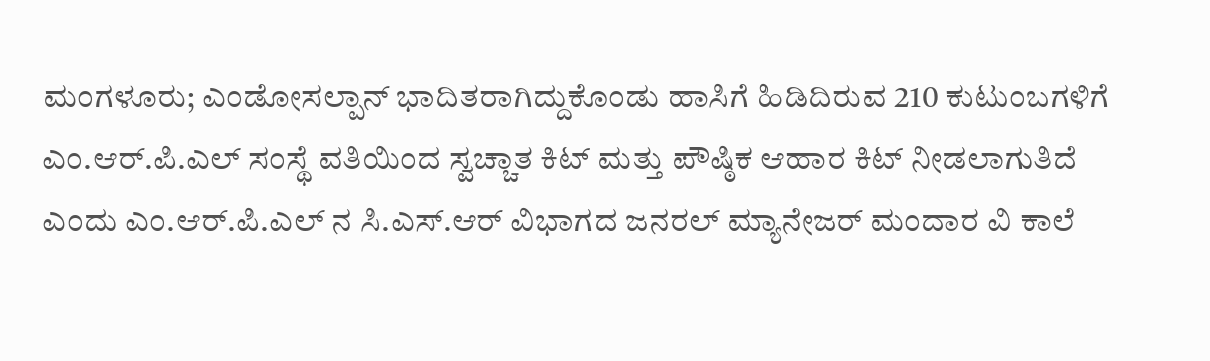ಮಂಗಳೂರು; ಎಂಡೋಸಲ್ಪಾನ್ ಭಾದಿತರಾಗಿದ್ದುಕೊಂಡು ಹಾಸಿಗೆ ಹಿಡಿದಿರುವ 210 ಕುಟುಂಬಗಳಿಗೆ ಎಂ.ಆರ್.ಪಿ.ಎಲ್ ಸಂಸ್ಥೆ ವತಿಯಿಂದ ಸ್ವಚ್ಚಾತ ಕಿಟ್ ಮತ್ತು ಪೌಷ್ಠಿಕ ಆಹಾರ ಕಿಟ್ ನೀಡಲಾಗುತಿದೆ ಎಂದು ಎಂ.ಆರ್.ಪಿ.ಎಲ್ ನ ಸಿ.ಎಸ್.ಆರ್ ವಿಭಾಗದ ಜನರಲ್ ಮ್ಯಾನೇಜರ್ ಮಂದಾರ ವಿ ಕಾಲೆ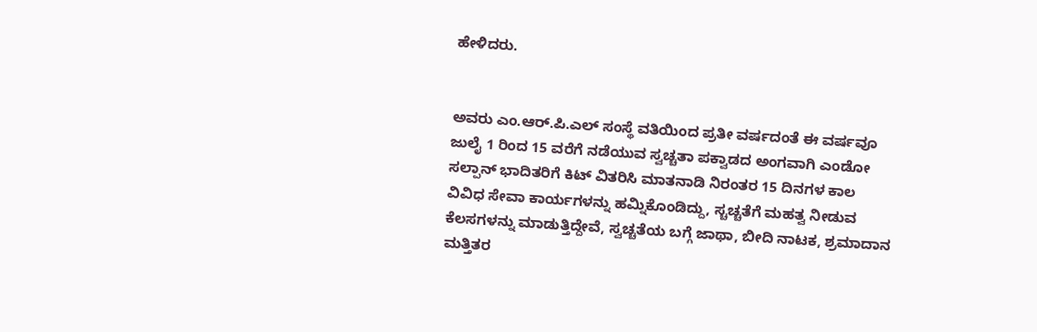ಹೇಳಿದರು.


ಅವರು ಎಂ.ಆರ್.ಪಿ.ಎಲ್ ಸಂಸ್ಥೆ ವತಿಯಿಂದ ಪ್ರತೀ ವರ್ಷದಂತೆ ಈ ವರ್ಷವೂ ಜುಲೈ 1 ರಿಂದ 15 ವರೆಗೆ ನಡೆಯುವ ಸ್ವಚ್ಚತಾ ಪಕ್ವಾಡದ ಅಂಗವಾಗಿ ಎಂಡೋ ಸಲ್ಪಾನ್ ಭಾದಿತರಿಗೆ ಕಿಟ್ ವಿತರಿಸಿ ಮಾತನಾಡಿ ನಿರಂತರ 15 ದಿನಗಳ ಕಾಲ ವಿವಿಧ ಸೇವಾ ಕಾರ್ಯಗಳನ್ನು ಹಮ್ನಿಕೊಂಡಿದ್ದು, ಸ್ಚಚ್ಚತೆಗೆ ಮಹತ್ವ ನೀಡುವ ಕೆಲಸಗಳನ್ನು ಮಾಡುತ್ತಿದ್ದೇವೆ, ಸ್ವಚ್ಚತೆಯ ಬಗ್ಗೆ ಜಾಥಾ, ಬೀದಿ ನಾಟಕ, ಶ್ರಮಾದಾನ ಮತ್ತಿತರ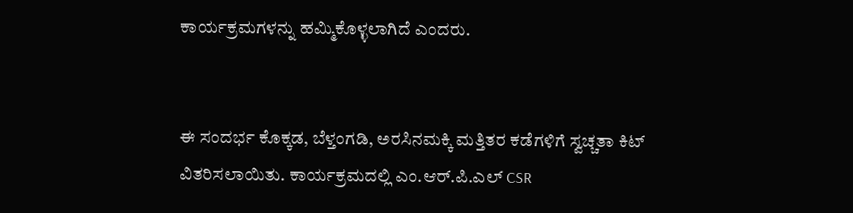ಕಾರ್ಯಕ್ರಮಗಳನ್ನು ಹಮ್ಮಿಕೊಳ್ಳಲಾಗಿದೆ ಎಂದರು.


ಈ ಸಂದರ್ಭ ಕೊಕ್ಕಡ, ಬೆಳ್ತಂಗಡಿ, ಅರಸಿನಮಕ್ಕಿ ಮತ್ತಿತರ ಕಡೆಗಳಿಗೆ ಸ್ವಚ್ಚತಾ ಕಿಟ್ ವಿತರಿಸಲಾಯಿತು. ಕಾರ್ಯಕ್ರಮದಲ್ಲಿ ಎಂ.ಆರ್.ಪಿ.ಎಲ್ CSR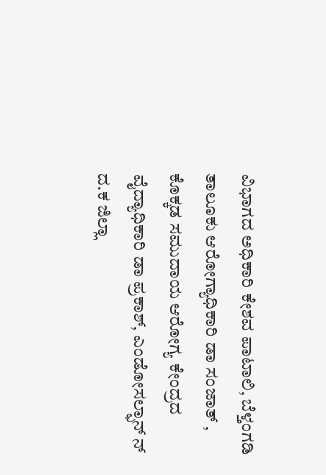ವಿಭಾಗದ ಅಧಿಕಾರಿ ಕೇಶವ ಪಾಟಾಲಿ, ಬೆಳ್ತಂಗಡಿ ತಾಲೂಕು ಆರೋಗ್ಯಾಧಿಕಾರಿ ಡಾ ಸಂಜಾತ್ , ಕೊಕ್ಕಡ ಸಮುದಾಯ ಆರೋಗ್ಯ ಕೇಂದ್ರದ ವೈದ್ಯಾಧಿಕಾರಿ ಡಾ ಪ್ರಕಾಶ್, ಎಂಡೋಸಲ್ಫಾನ್ ನ್ ದ.ಕ ಜಿಲ್ಲಾ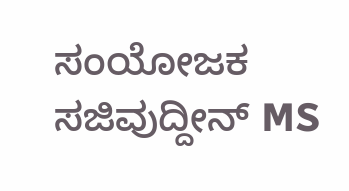ಸಂಯೋಜಕ ಸಜಿವುದ್ದೀನ್ MS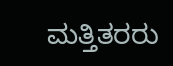ಮತ್ತಿತರರು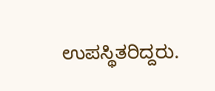ಉಪಸ್ಥಿತರಿದ್ದರು.